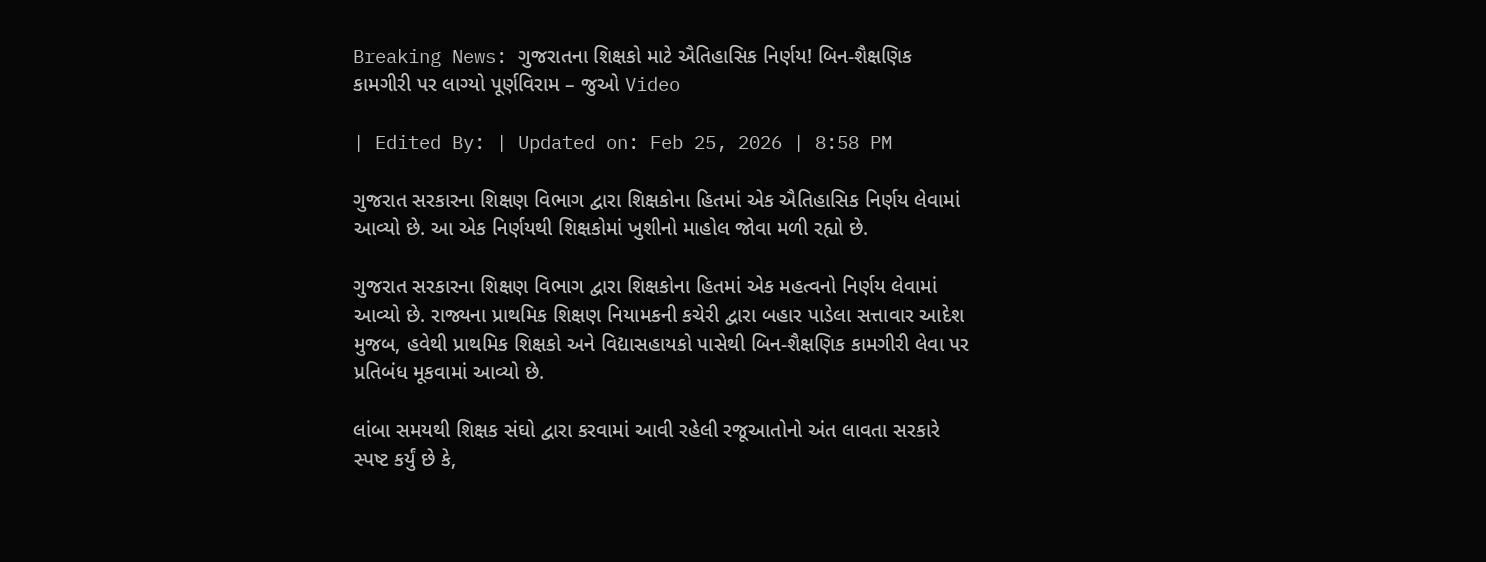Breaking News: ગુજરાતના શિક્ષકો માટે ઐતિહાસિક નિર્ણય! બિન-શૈક્ષણિક કામગીરી પર લાગ્યો પૂર્ણવિરામ – જુઓ Video

| Edited By: | Updated on: Feb 25, 2026 | 8:58 PM

ગુજરાત સરકારના શિક્ષણ વિભાગ દ્વારા શિક્ષકોના હિતમાં એક ઐતિહાસિક નિર્ણય લેવામાં આવ્યો છે. આ એક નિર્ણયથી શિક્ષકોમાં ખુશીનો માહોલ જોવા મળી રહ્યો છે.

ગુજરાત સરકારના શિક્ષણ વિભાગ દ્વારા શિક્ષકોના હિતમાં એક મહત્વનો નિર્ણય લેવામાં આવ્યો છે. રાજ્યના પ્રાથમિક શિક્ષણ નિયામકની કચેરી દ્વારા બહાર પાડેલા સત્તાવાર આદેશ મુજબ, હવેથી પ્રાથમિક શિક્ષકો અને વિદ્યાસહાયકો પાસેથી બિન-શૈક્ષણિક કામગીરી લેવા પર પ્રતિબંધ મૂકવામાં આવ્યો છે.

લાંબા સમયથી શિક્ષક સંઘો દ્વારા કરવામાં આવી રહેલી રજૂઆતોનો અંત લાવતા સરકારે સ્પષ્ટ કર્યું છે કે,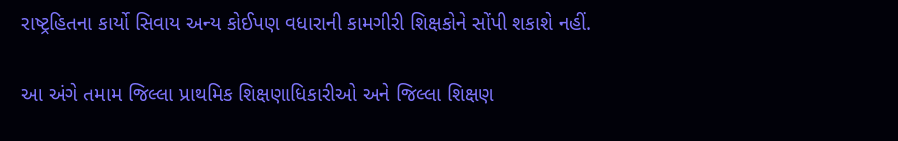રાષ્ટ્રહિતના કાર્યો સિવાય અન્ય કોઈપણ વધારાની કામગીરી શિક્ષકોને સોંપી શકાશે નહીં.

આ અંગે તમામ જિલ્લા પ્રાથમિક શિક્ષણાધિકારીઓ અને જિલ્લા શિક્ષણ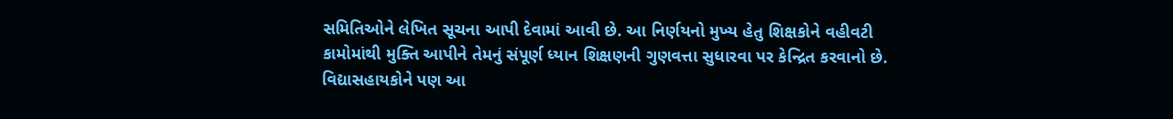સમિતિઓને લેખિત સૂચના આપી દેવામાં આવી છે. આ નિર્ણયનો મુખ્ય હેતુ શિક્ષકોને વહીવટી કામોમાંથી મુક્તિ આપીને તેમનું સંપૂર્ણ ધ્યાન શિક્ષણની ગુણવત્તા સુધારવા પર કેન્દ્રિત કરવાનો છે. વિદ્યાસહાયકોને પણ આ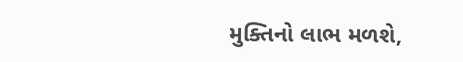મુક્તિનો લાભ મળશે,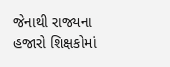જેનાથી રાજ્યના હજારો શિક્ષકોમાં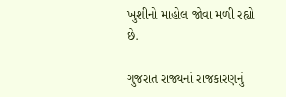ખુશીનો માહોલ જોવા મળી રહ્યો છે.

ગુજરાત રાજ્યનાં રાજકારણનું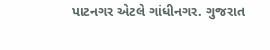પાટનગર એટલે ગાંધીનગર. ગુજરાત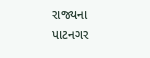રાજ્યના પાટનગર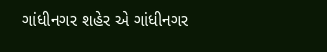ગાંધીનગર શહેર એ ગાંધીનગર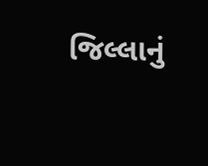જિલ્લાનું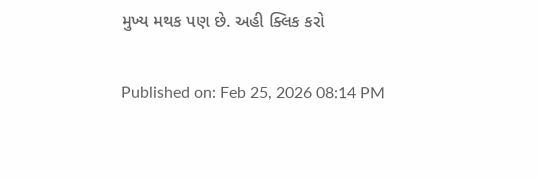મુખ્ય મથક પણ છે. અહી ક્લિક કરો

Published on: Feb 25, 2026 08:14 PM